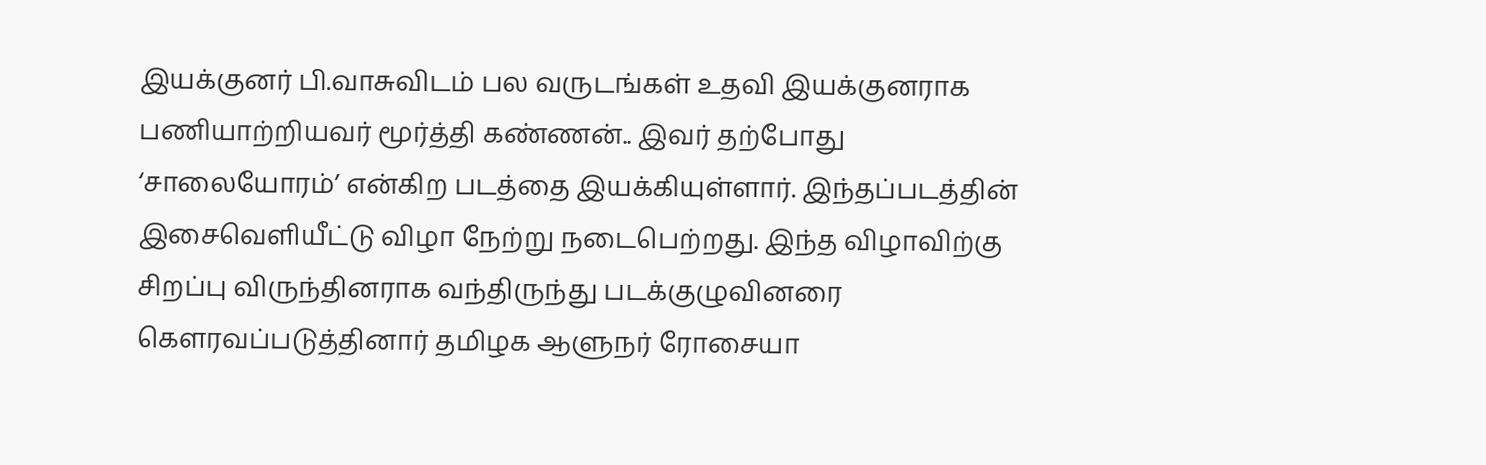இயக்குனர் பி.வாசுவிடம் பல வருடங்கள் உதவி இயக்குனராக பணியாற்றியவர் மூர்த்தி கண்ணன்.. இவர் தற்போது ‘சாலையோரம்’ என்கிற படத்தை இயக்கியுள்ளார். இந்தப்படத்தின் இசைவெளியீட்டு விழா நேற்று நடைபெற்றது. இந்த விழாவிற்கு சிறப்பு விருந்தினராக வந்திருந்து படக்குழுவினரை கௌரவப்படுத்தினார் தமிழக ஆளுநர் ரோசையா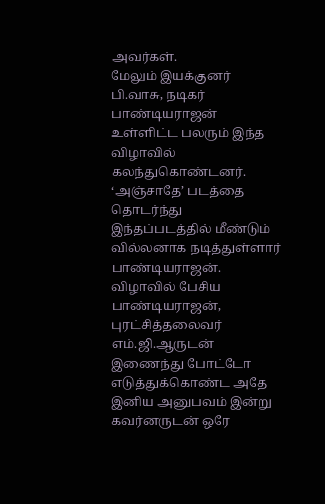அவர்கள்.
மேலும் இயக்குனர் பி.வாசு, நடிகர் பாண்டியராஜன் உள்ளிட்ட பலரும் இந்த விழாவில் கலந்துகொண்டனர். ‘அஞ்சாதே’ படத்தை தொடர்ந்து இந்தப்படத்தில் மீண்டும் வில்லனாக நடித்துள்ளார் பாண்டியராஜன். விழாவில் பேசிய பாண்டியராஜன், புரட்சித்தலைவர் எம்.ஜி.ஆருடன் இணைந்து போட்டோ எடுத்துக்கொண்ட அதே இனிய அனுபவம் இன்று கவர்னருடன் ஒரே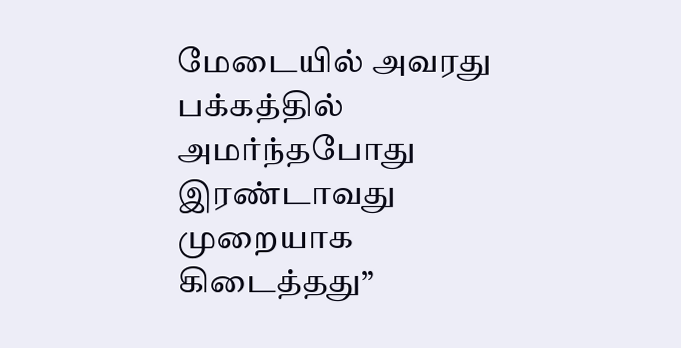மேடையில் அவரது பக்கத்தில் அமர்ந்தபோது இரண்டாவது முறையாக கிடைத்தது”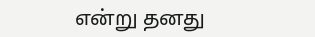என்று தனது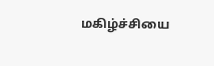மகிழ்ச்சியை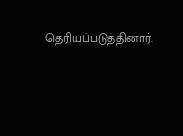தெரியப்படுத்தினார்.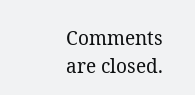Comments are closed.